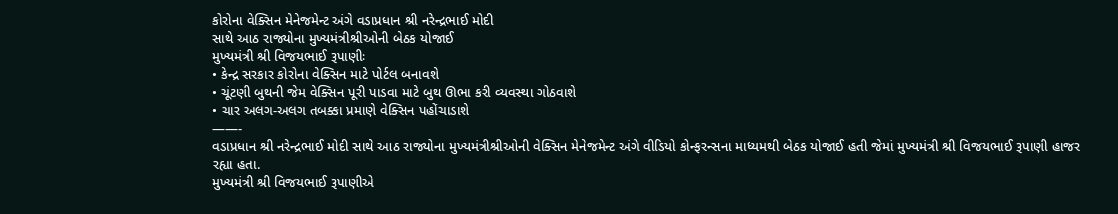કોરોના વેક્સિન મેનેજમેન્ટ અંગે વડાપ્રધાન શ્રી નરેન્દ્રભાઈ મોદી
સાથે આઠ રાજ્યોના મુખ્યમંત્રીશ્રીઓની બેઠક યોજાઈ
મુખ્યમંત્રી શ્રી વિજયભાઈ રૂપાણીઃ
• કેન્દ્ર સરકાર કોરોના વેક્સિન માટે પોર્ટલ બનાવશે
• ચૂંટણી બુથની જેમ વેક્સિન પૂરી પાડવા માટે બુથ ઊભા કરી વ્યવસ્થા ગોઠવાશે
• ચાર અલગ-અલગ તબક્કા પ્રમાણે વેક્સિન પહોંચાડાશે
——-
વડાપ્રધાન શ્રી નરેન્દ્રભાઈ મોદી સાથે આઠ રાજ્યોના મુખ્યમંત્રીશ્રીઓની વેક્સિન મેનેજમેન્ટ અંગે વીડિયો કોન્ફરન્સના માધ્યમથી બેઠક યોજાઈ હતી જેમાં મુખ્યમંત્રી શ્રી વિજયભાઈ રૂપાણી હાજર રહ્યા હતા.
મુખ્યમંત્રી શ્રી વિજયભાઈ રૂપાણીએ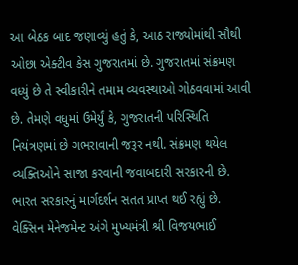આ બેઠક બાદ જણાવ્યું હતું કે, આઠ રાજ્યોમાંથી સૌથી ઓછા એક્ટીવ કેસ ગુજરાતમાં છે. ગુજરાતમાં સંક્રમણ વધ્યું છે તે સ્વીકારીને તમામ વ્યવસ્થાઓ ગોઠવવામાં આવી છે. તેમણે વધુમાં ઉમેર્યું કે, ગુજરાતની પરિસ્થિતિ નિયંત્રણમાં છે ગભરાવાની જરૂર નથી. સંક્રમણ થયેલ વ્યક્તિઓને સાજા કરવાની જવાબદારી સરકારની છે. ભારત સરકારનું માર્ગદર્શન સતત પ્રાપ્ત થઈ રહ્યું છે.
વેક્સિન મેનેજમેન્ટ અંગે મુખ્યમંત્રી શ્રી વિજયભાઈ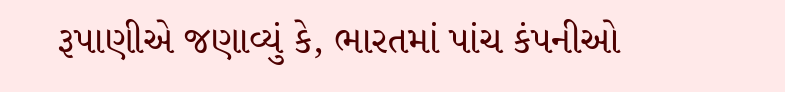રૂપાણીએ જણાવ્યું કે, ભારતમાં પાંચ કંપનીઓ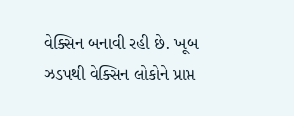વેક્સિન બનાવી રહી છે. ખૂબ ઝડપથી વેક્સિન લોકોને પ્રાપ્ત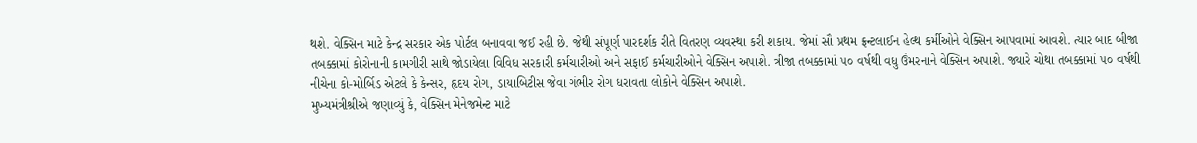થશે. વેક્સિન માટે કેન્દ્ર સરકાર એક પોર્ટલ બનાવવા જઈ રહી છે. જેથી સંપૂર્ણ પારદર્શક રીતે વિતરણ વ્યવસ્થા કરી શકાય. જેમાં સૌ પ્રથમ ફ્રન્ટલાઈન હેલ્થ કર્મીઓને વેક્સિન આપવામાં આવશે. ત્યાર બાદ બીજા તબક્કામાં કોરોનાની કામગીરી સાથે જોડાયેલા વિવિધ સરકારી કર્મચારીઓ અને સફાઈ કર્મચારીઓને વેક્સિન અપાશે. ત્રીજા તબક્કામાં ૫૦ વર્ષથી વધુ ઉંમરનાને વેક્સિન અપાશે. જ્યારે ચોથા તબક્કામાં ૫૦ વર્ષથી નીચેના કો-મોર્બિડ એટલે કે કેન્સર, હૃદય રોગ, ડાયાબિટીસ જેવા ગંભીર રોગ ધરાવતા લોકોને વેક્સિન અપાશે.
મુખ્યમંત્રીશ્રીએ જણાવ્યું કે, વેક્સિન મેનેજમેન્ટ માટે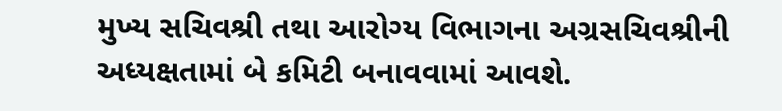મુખ્ય સચિવશ્રી તથા આરોગ્ય વિભાગના અગ્રસચિવશ્રીની અધ્યક્ષતામાં બે કમિટી બનાવવામાં આવશે.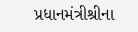પ્રધાનમંત્રીશ્રીના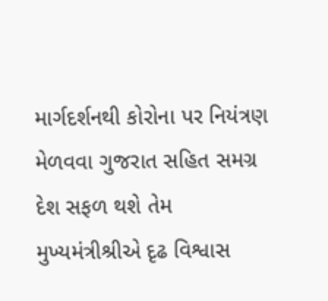માર્ગદર્શનથી કોરોના પર નિયંત્રણ મેળવવા ગુજરાત સહિત સમગ્ર દેશ સફળ થશે તેમ મુખ્યમંત્રીશ્રીએ દૃઢ વિશ્વાસ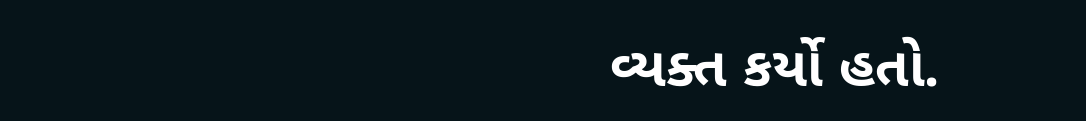વ્યક્ત કર્યો હતો.